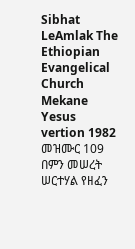Sibhat LeAmlak The Ethiopian Evangelical Church Mekane Yesus vertion 1982
መዝሙር 109 በምን መሠረት ሠርተሃል የዘፈን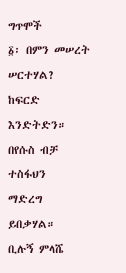ግጥሞች
፩፡ በምን መሠረት ሠርተሃል?
ከፍርድ እንድትድን።
በየሱስ ብቻ ተስፋህን
ማድረግ ይበቃሃል።
ቢሉኝ ምላሼ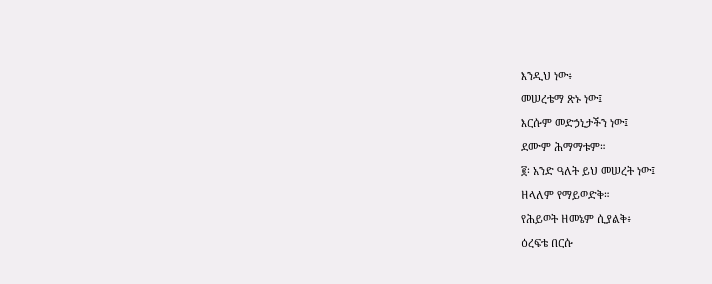እንዲህ ነው፥
መሠረቴማ ጽኑ ነው፤
እርሱም መድኃኒታችን ነው፤
ደሙም ሕማማቱም።
፪፡ አንድ ዓለት ይህ መሠረት ነው፤
ዘላለም የማይወድቅ።
የሕይወት ዘመኔም ሲያልቅ፥
ዕረፍቴ በርሱ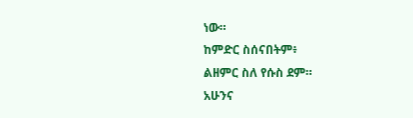ነው።
ከምድር ስሰናበትም፥
ልዘምር ስለ የሱስ ደም።
አሁንና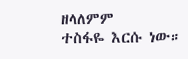ዘላለምም
ተስፋዬ እርሱ ነው።